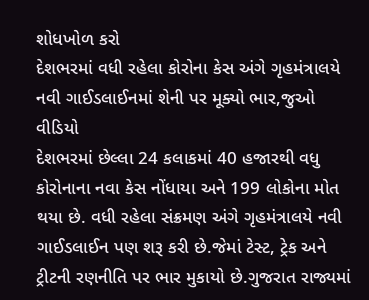શોધખોળ કરો
દેશભરમાં વધી રહેલા કોરોના કેસ અંગે ગૃહમંત્રાલયે નવી ગાઈડલાઈનમાં શેની પર મૂક્યો ભાર,જુઓ વીડિયો
દેશભરમાં છેલ્લા 24 કલાકમાં 40 હજારથી વધુ કોરોનાના નવા કેસ નોંધાયા અને 199 લોકોના મોત થયા છે. વધી રહેલા સંક્રમણ અંગે ગૃહમંત્રાલયે નવી ગાઈડલાઈન પણ શરૂ કરી છે.જેમાં ટેસ્ટ, ટ્રેક અને ટ્રીટની રણનીતિ પર ભાર મુકાયો છે.ગુજરાત રાજ્યમાં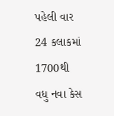પહેલી વાર 24 કલાકમાં 1700થી વધુ નવા કેસ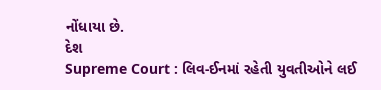નોંધાયા છે.
દેશ
Supreme Court : લિવ-ઈનમાં રહેતી યુવતીઓને લઈ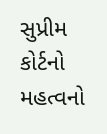સુપ્રીમ કોર્ટનો મહત્વનો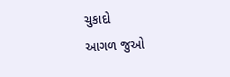ચુકાદો
આગળ જુઓ